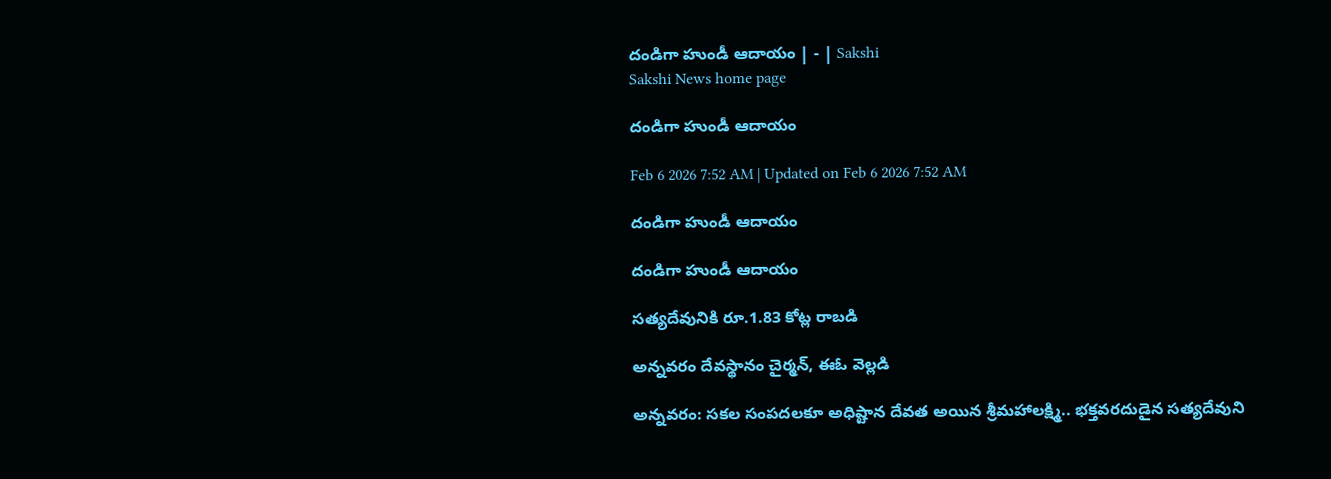దండిగా హుండీ ఆదాయం | - | Sakshi
Sakshi News home page

దండిగా హుండీ ఆదాయం

Feb 6 2026 7:52 AM | Updated on Feb 6 2026 7:52 AM

దండిగా హుండీ ఆదాయం

దండిగా హుండీ ఆదాయం

సత్యదేవునికి రూ.1.83 కోట్ల రాబడి

అన్నవరం దేవస్థానం చైర్మన్‌, ఈఓ వెల్లడి

అన్నవరం: సకల సంపదలకూ అధిష్టాన దేవత అయిన శ్రీమహాలక్ష్మి.. భక్తవరదుడైన సత్యదేవుని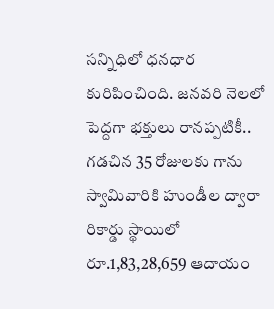సన్నిధిలో ధనధార కురిపించింది. జనవరి నెలలో పెద్దగా భక్తులు రానప్పటికీ.. గడచిన 35 రోజులకు గాను స్వామివారికి హుండీల ద్వారా రికార్డు స్థాయిలో రూ.1,83,28,659 ఆదాయం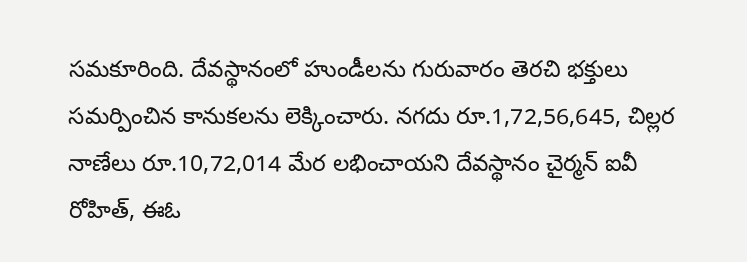సమకూరింది. దేవస్థానంలో హుండీలను గురువారం తెరచి భక్తులు సమర్పించిన కానుకలను లెక్కించారు. నగదు రూ.1,72,56,645, చిల్లర నాణేలు రూ.10,72,014 మేర లభించాయని దేవస్థానం చైర్మన్‌ ఐవీ రోహిత్‌, ఈఓ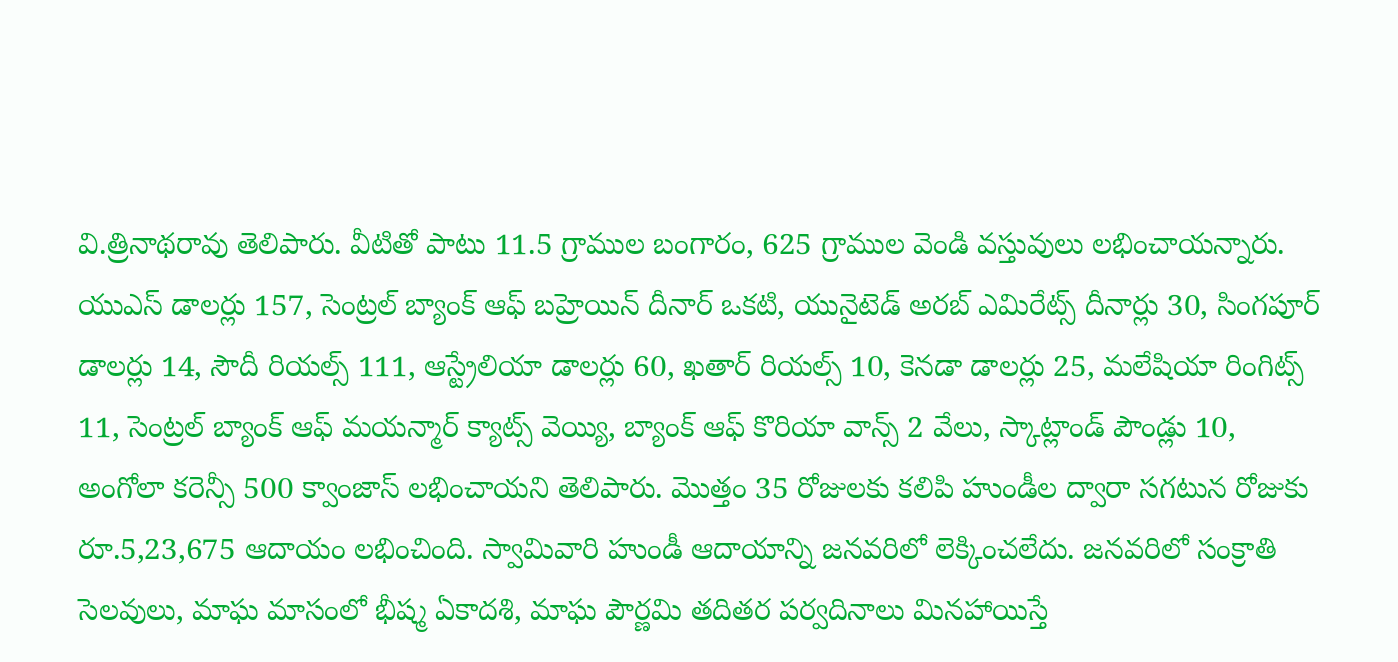వి.త్రినాథరావు తెలిపారు. వీటితో పాటు 11.5 గ్రాముల బంగారం, 625 గ్రాముల వెండి వస్తువులు లభించాయన్నారు. యుఎస్‌ డాలర్లు 157, సెంట్రల్‌ బ్యాంక్‌ ఆఫ్‌ బహ్రెయిన్‌ దీనార్‌ ఒకటి, యునైటెడ్‌ అరబ్‌ ఎమిరేట్స్‌ దీనార్లు 30, సింగపూర్‌ డాలర్లు 14, సౌదీ రియల్స్‌ 111, ఆస్ట్రేలియా డాలర్లు 60, ఖతార్‌ రియల్స్‌ 10, కెనడా డాలర్లు 25, మలేషియా రింగిట్స్‌ 11, సెంట్రల్‌ బ్యాంక్‌ ఆఫ్‌ మయన్మార్‌ క్యాట్స్‌ వెయ్యి, బ్యాంక్‌ ఆఫ్‌ కొరియా వాన్స్‌ 2 వేలు, స్కాట్లాండ్‌ పౌండ్లు 10, అంగోలా కరెన్సీ 500 క్వాంజాస్‌ లభించాయని తెలిపారు. మొత్తం 35 రోజులకు కలిపి హుండీల ద్వారా సగటున రోజుకు రూ.5,23,675 ఆదాయం లభించింది. స్వామివారి హుండీ ఆదాయాన్ని జనవరిలో లెక్కించలేదు. జనవరిలో సంక్రాతి సెలవులు, మాఘ మాసంలో భీష్మ ఏకాదశి, మాఘ పౌర్ణమి తదితర పర్వదినాలు మినహాయిస్తే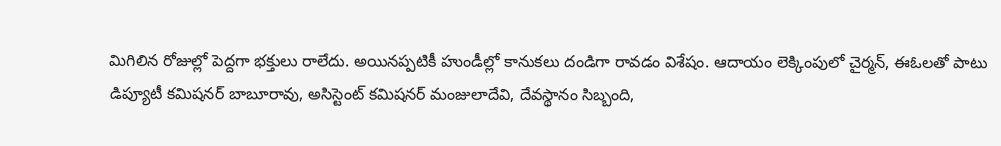మిగిలిన రోజుల్లో పెద్దగా భక్తులు రాలేదు. అయినప్పటికీ హుండీల్లో కానుకలు దండిగా రావడం విశేషం. ఆదాయం లెక్కింపులో చైర్మన్‌, ఈఓలతో పాటు డిప్యూటీ కమిషనర్‌ బాబూరావు, అసిస్టెంట్‌ కమిషనర్‌ మంజులాదేవి, దేవస్థానం సిబ్బంది,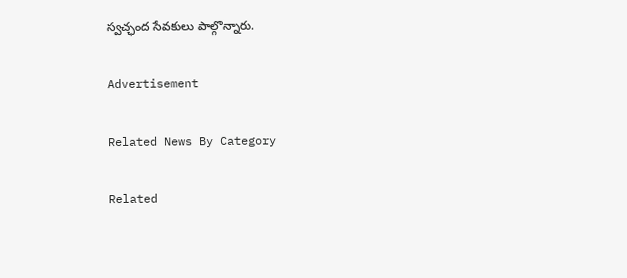స్వచ్ఛంద సేవకులు పాల్గొన్నారు.

Advertisement

Related News By Category

Related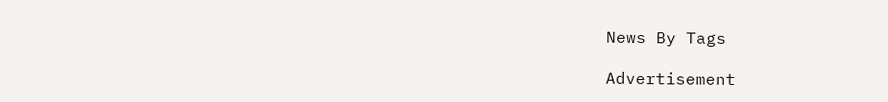News By Tags

Advertisement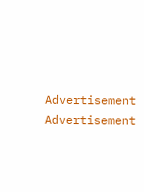Advertisement
Advertisement